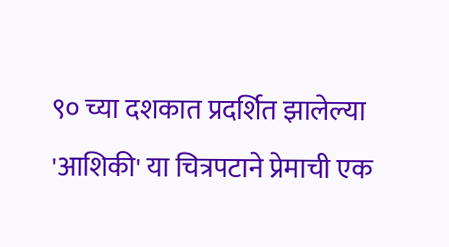९० च्या दशकात प्रदर्शित झालेल्या 'आशिकी' या चित्रपटाने प्रेमाची एक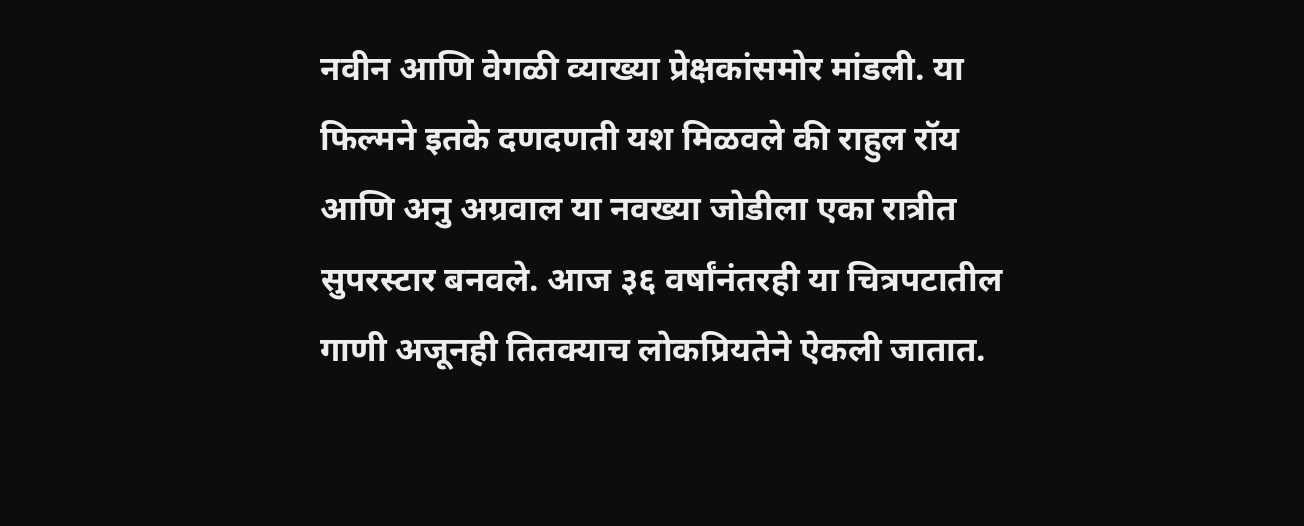नवीन आणि वेगळी व्याख्या प्रेक्षकांसमोर मांडली. या फिल्मने इतके दणदणती यश मिळवले की राहुल रॉय आणि अनु अग्रवाल या नवख्या जोडीला एका रात्रीत सुपरस्टार बनवले. आज ३६ वर्षांनंतरही या चित्रपटातील गाणी अजूनही तितक्याच लोकप्रियतेने ऐकली जातात.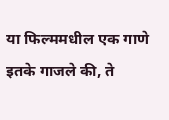या फिल्ममधील एक गाणे इतके गाजले की, ते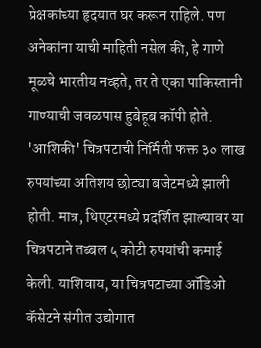प्रेक्षकांच्या हृदयात घर करून राहिले. पण अनेकांना याची माहिती नसेल की, हे गाणे मूळचे भारतीय नव्हते, तर ते एका पाकिस्तानी गाण्याची जवळपास हुबेहूब कॉपी होते.
'आशिकी' चित्रपटाची निर्मिती फक्त ३० लाख रुपयांच्या अतिशय छोट्या बजेटमध्ये झाली होती. मात्र, थिएटरमध्ये प्रदर्शित झाल्यावर या चित्रपटाने तब्बल ५ कोटी रुपयांची कमाई केली. याशिवाय, या चित्रपटाच्या ऑडिओ कॅसेटने संगीत उद्योगात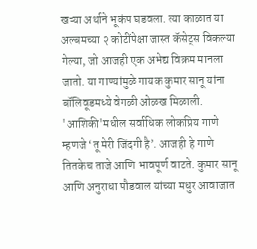खऱ्या अर्थाने भूकंप घडवला. त्या काळात या अल्बमच्या २ कोटींपेक्षा जास्त कॅसेट्स विकल्या गेल्या, जो आजही एक अभेद्य विक्रम मानला जातो. या गाण्यांमुळे गायक कुमार सानू यांना बॉलिवूडमध्ये वेगळी ओळख मिळाली.
'आशिकी'मधील सर्वाधिक लोकप्रिय गाणे म्हणजे ‘तू मेरी जिंदगी है’. आजही हे गाणे तितकेच ताजे आणि भावपूर्ण वाटते. कुमार सानू आणि अनुराधा पौडवाल यांच्या मधुर आवाजात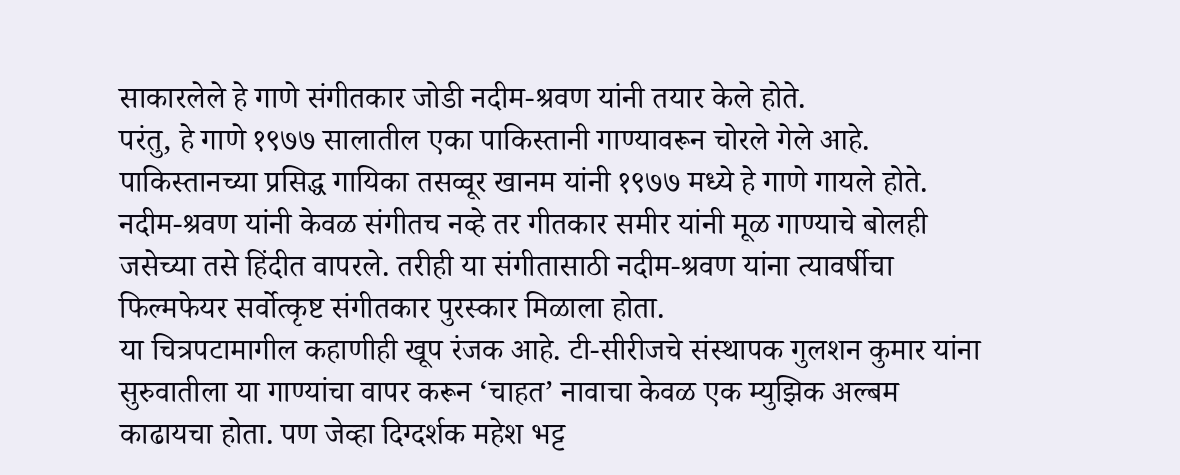साकारलेले हे गाणे संगीतकार जोडी नदीम-श्रवण यांनी तयार केले होते.
परंतु, हे गाणे १९७७ सालातील एका पाकिस्तानी गाण्यावरून चोरले गेले आहे. पाकिस्तानच्या प्रसिद्ध गायिका तसव्वूर खानम यांनी १९७७ मध्ये हे गाणे गायले होते. नदीम-श्रवण यांनी केवळ संगीतच नव्हे तर गीतकार समीर यांनी मूळ गाण्याचे बोलही जसेच्या तसे हिंदीत वापरले. तरीही या संगीतासाठी नदीम-श्रवण यांना त्यावर्षीचा फिल्मफेयर सर्वोत्कृष्ट संगीतकार पुरस्कार मिळाला होता.
या चित्रपटामागील कहाणीही खूप रंजक आहे. टी-सीरीजचे संस्थापक गुलशन कुमार यांना सुरुवातीला या गाण्यांचा वापर करून ‘चाहत’ नावाचा केवळ एक म्युझिक अल्बम काढायचा होता. पण जेव्हा दिग्दर्शक महेश भट्ट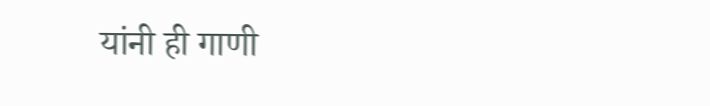यांनी ही गाणी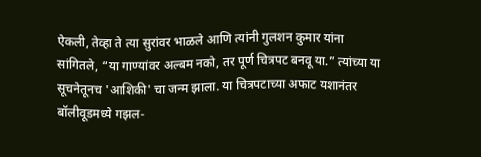ऐकली, तेव्हा ते त्या सुरांवर भाळले आणि त्यांनी गुलशन कुमार यांना सांगितले, “या गाण्यांवर अल्बम नको, तर पूर्ण चित्रपट बनवू या.” त्यांच्या या सूचनेतूनच 'आशिकी' चा जन्म झाला. या चित्रपटाच्या अफाट यशानंतर बॉलीवूडमध्ये गझल-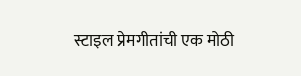स्टाइल प्रेमगीतांची एक मोठी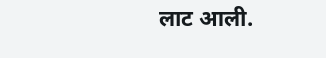लाट आली.